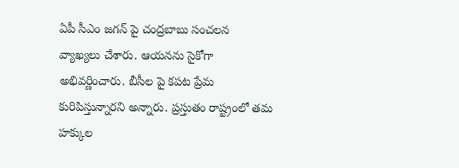ఏపీ సీఎం జగన్ పై చంద్రబాబు సంచలన వ్యాఖ్యలు చేశారు. ఆయనను సైకోగా అభివర్ణించారు. బీసీల పై కపట ప్రేమ కురిపిస్తున్నారని అన్నారు. ప్రస్తుతం రాష్ట్రంలో తమ హక్కుల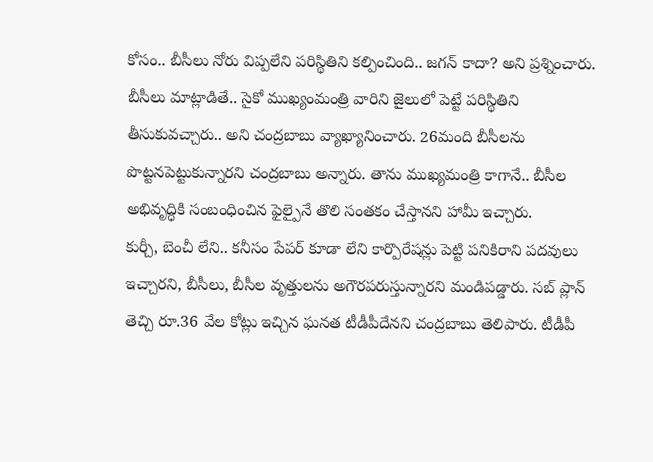కోసం.. బీసీలు నోరు విప్పలేని పరిస్థితిని కల్పించింది.. జగన్ కాదా? అని ప్రశ్నించారు. బీసీలు మాట్లాడితే.. సైకో ముఖ్యంమంత్రి వారిని జైలులో పెట్టే పరిస్థితిని తీసుకువచ్చారు.. అని చంద్రబాబు వ్యాఖ్యానించారు. 26మంది బీసీలను పొట్టనపెట్టుకున్నారని చంద్రబాబు అన్నారు. తాను ముఖ్యమంత్రి కాగానే.. బీసీల అభివృద్ధికి సంబంధించిన ఫైల్పైనే తొలి సంతకం చేస్తానని హామీ ఇచ్చారు.
కుర్చీ, బెంచీ లేని.. కనీసం పేపర్ కూడా లేని కార్పొరేషన్లు పెట్టి పనికిరాని పదవులు ఇచ్చారని, బీసీలు, బీసీల వృత్తులను అగౌరపరుస్తున్నారని మండిపడ్డారు. సబ్ ప్లాన్ తెచ్చి రూ.36 వేల కోట్లు ఇచ్చిన ఘనత టీడీపీదేనని చంద్రబాబు తెలిపారు. టీడీపీ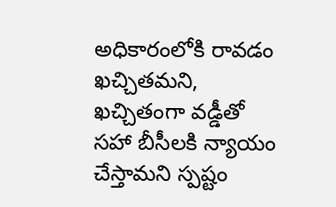అధికారంలోకి రావడం ఖచ్చితమని, ఖచ్చితంగా వడ్డీతో సహా బీసీలకి న్యాయం చేస్తామని స్పష్టం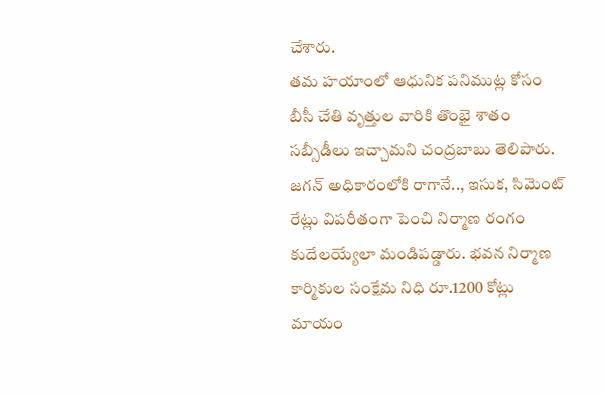చేశారు.
తమ హయాంలో ఆధునిక పనిముట్ల కోసం బీసీ చేతి వృత్తుల వారికి తొంభై శాతం సబ్సీడీలు ఇచ్చామని చంద్రబాబు తెలిపారు. జగన్ అధికారంలోకి రాగానే.., ఇసుక, సిమెంట్ రేట్లు విపరీతంగా పెంచి నిర్మాణ రంగం కుదేలయ్యేలా మండిపడ్డారు. భవన నిర్మాణ కార్మికుల సంక్షేమ నిధి రూ.1200 కోట్లు మాయం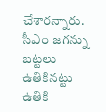చేశారన్నారు. సీఎం జగన్ను బట్టలు ఉతికినట్టు ఉతికి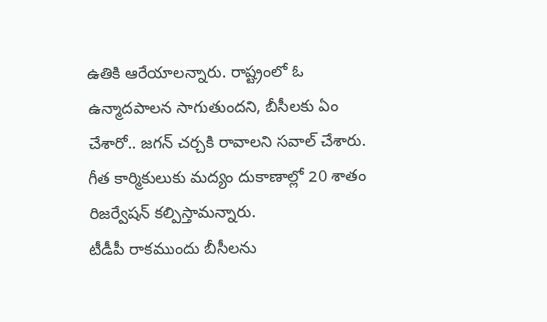ఉతికి ఆరేయాలన్నారు. రాష్ట్రంలో ఓ ఉన్మాదపాలన సాగుతుందని, బీసీలకు ఏం చేశారో.. జగన్ చర్చకి రావాలని సవాల్ చేశారు. గీత కార్మికులుకు మద్యం దుకాణాల్లో 20 శాతం రిజర్వేషన్ కల్పిస్తామన్నారు.
టీడీపీ రాకముందు బీసీలను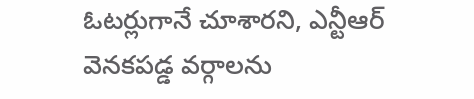ఓటర్లుగానే చూశారని, ఎన్టీఆర్ వెనకపడ్డ వర్గాలను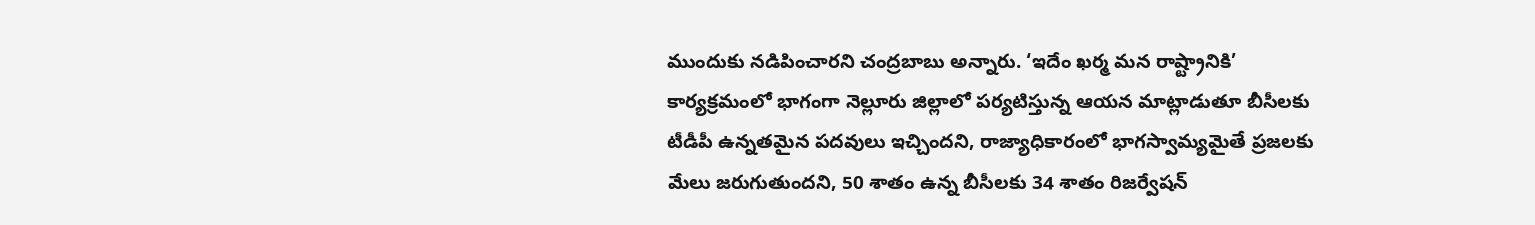ముందుకు నడిపించారని చంద్రబాబు అన్నారు. ‘ఇదేం ఖర్మ మన రాష్ట్రానికి’ కార్యక్రమంలో భాగంగా నెల్లూరు జిల్లాలో పర్యటిస్తున్న ఆయన మాట్లాడుతూ బీసీలకు టీడీపీ ఉన్నతమైన పదవులు ఇచ్చిందని, రాజ్యాధికారంలో భాగస్వామ్యమైతే ప్రజలకు మేలు జరుగుతుందని, 50 శాతం ఉన్న బీసీలకు 34 శాతం రిజర్వేషన్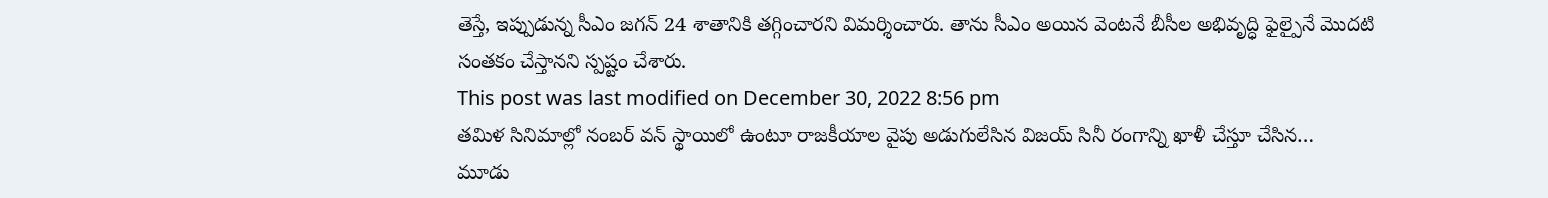తెస్తే, ఇప్పుడున్న సీఎం జగన్ 24 శాతానికి తగ్గించారని విమర్శించారు. తాను సీఎం అయిన వెంటనే బీసీల అభివృద్ధి ఫైల్పైనే మొదటి సంతకం చేస్తానని స్పష్టం చేశారు.
This post was last modified on December 30, 2022 8:56 pm
తమిళ సినిమాల్లో నంబర్ వన్ స్థాయిలో ఉంటూ రాజకీయాల వైపు అడుగులేసిన విజయ్ సినీ రంగాన్ని ఖాళీ చేస్తూ చేసిన…
మూడు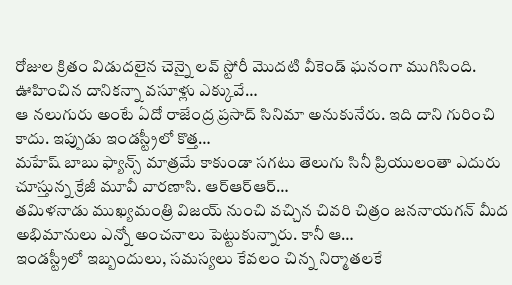రోజుల క్రితం విడుదలైన చెన్నై లవ్ స్టోరీ మొదటి వీకెండ్ ఘనంగా ముగిసింది. ఊహించిన దానికన్నా వసూళ్లు ఎక్కువే…
ఆ నలుగురు అంటే ఏదో రాజేంద్ర ప్రసాద్ సినిమా అనుకునేరు. ఇది దాని గురించి కాదు. ఇప్పుడు ఇండస్ట్రీలో కొత్త…
మహేష్ బాబు ఫ్యాన్స్ మాత్రమే కాకుండా సగటు తెలుగు సినీ ప్రియులంతా ఎదురు చూస్తున్న క్రేజీ మూవీ వారణాసి. ఆర్ఆర్ఆర్…
తమిళనాడు ముఖ్యమంత్రి విజయ్ నుంచి వచ్చిన చివరి చిత్రం జననాయగన్ మీద అభిమానులు ఎన్నో అంచనాలు పెట్టుకున్నారు. కానీ ఆ…
ఇండస్ట్రీలో ఇబ్బందులు, సమస్యలు కేవలం చిన్న నిర్మాతలకే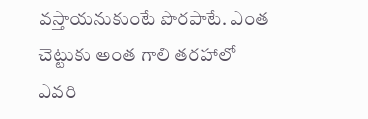వస్తాయనుకుంటే పొరపాటే. ఎంత చెట్టుకు అంత గాలి తరహాలో ఎవరి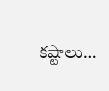కష్టాలు…